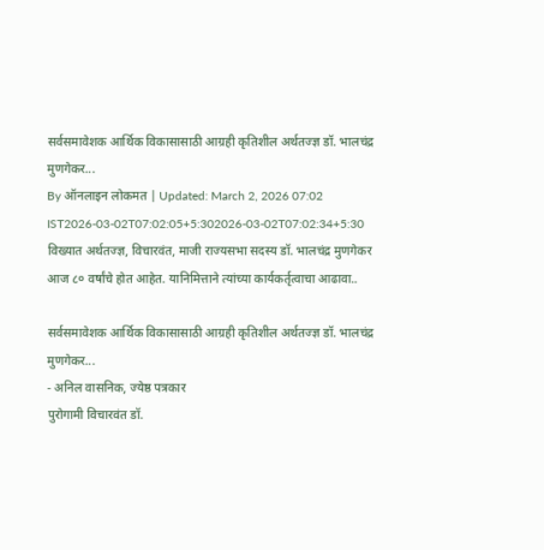सर्वसमावेशक आर्थिक विकासासाठी आग्रही कृतिशील अर्थतज्ज्ञ डॉ. भालचंद्र मुणगेकर...
By ऑनलाइन लोकमत | Updated: March 2, 2026 07:02 IST2026-03-02T07:02:05+5:302026-03-02T07:02:34+5:30
विख्यात अर्थतज्ज्ञ, विचारवंत, माजी राज्यसभा सदस्य डॉ. भालचंद्र मुणगेकर आज ८० वर्षांचे होत आहेत. यानिमित्ताने त्यांच्या कार्यकर्तृत्वाचा आढावा..

सर्वसमावेशक आर्थिक विकासासाठी आग्रही कृतिशील अर्थतज्ज्ञ डॉ. भालचंद्र मुणगेकर...
- अनिल वासनिक, ज्येष्ठ पत्रकार
पुरोगामी विचारवंत डॉ.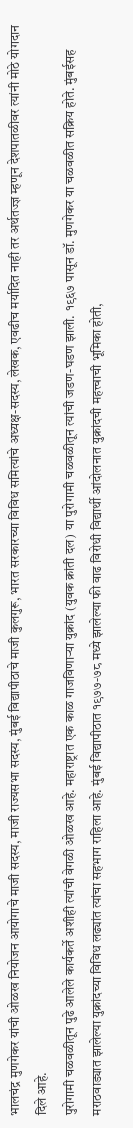भालचंद्र मुणगेकर यांची ओळख नियोजन आयोगाचे माजी सदस्य, माजी राज्यसभा सदस्य, मुंबई विद्यापीठाचे माजी कुलगुरू, भारत सरकारच्या विविध समित्यांचे अध्यक्ष-सदस्य, लेखक, एवढीच मर्यादित नाही तर अर्थतज्ज्ञ म्हणून देशपातळीवर त्यांनी मोठे योगदान दिले आहे.
पुरोगामी चळवळीतून पुढे आलेले कार्यकर्ते अशीही त्यांची वेगळी ओळख आहे. महाराष्ट्रात एक काळ गाजविणाऱ्या युक्रांद (युवक क्रांती दल) या पुरोगामी चळवळीतून त्यांची जडण-घडण झाली. १९६७ पासून डॉ. मुणगेकर या चळवळीत सक्रिय होते. मुंबईसह मराठवाड्यात झालेल्या युक्रांदच्या विविध लढ्यांत त्यांचा सहभाग राहिला आहे. मुंबई विद्यापीठात १९७७-७८ मध्ये झालेल्या फी वाढ विरोधी विद्यार्थी आंदोलनात युक्रांदची महत्त्वाची भूमिका होती,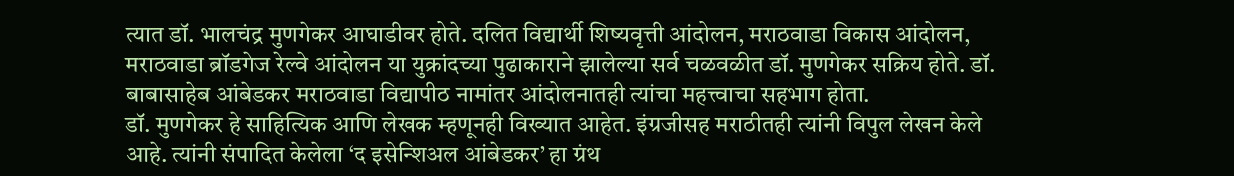त्यात डॉ. भालचंद्र मुणगेकर आघाडीवर होते. दलित विद्यार्थी शिष्यवृत्ती आंदोलन, मराठवाडा विकास आंदोलन, मराठवाडा ब्रॉडगेज रेल्वे आंदोलन या युक्रांदच्या पुढाकाराने झालेल्या सर्व चळवळीत डॉ. मुणगेकर सक्रिय होते. डॉ. बाबासाहेब आंबेडकर मराठवाडा विद्यापीठ नामांतर आंदोलनातही त्यांचा महत्त्वाचा सहभाग होता.
डॉ. मुणगेकर हे साहित्यिक आणि लेखक म्हणूनही विख्यात आहेत. इंग्रजीसह मराठीतही त्यांनी विपुल लेखन केले आहे. त्यांनी संपादित केलेला ‘द इसेन्शिअल आंबेडकर’ हा ग्रंथ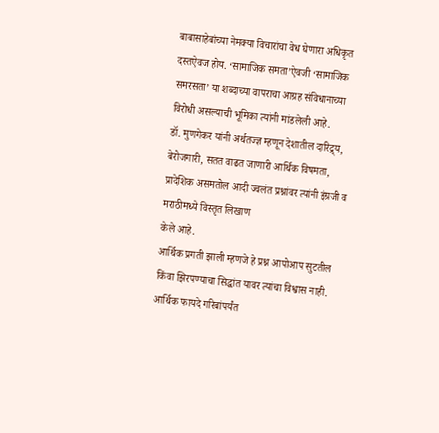बाबासाहेबांच्या नेमक्या विचारांचा वेध घेणारा अधिकृत दस्तऐवज होय. ‘सामाजिक समता’ऐवजी ‘सामाजिक समरसता’ या शब्दाच्या वापराचा आग्रह संविधानाच्या विरोधी असल्याची भूमिका त्यांनी मांडलेली आहे.
डॉ. मुणगेकर यांनी अर्थतज्ज्ञ म्हणून देशातील दारिद्र्य, बेरोजगारी, सतत वाढत जाणारी आर्थिक विषमता, प्रादेशिक असमतोल आदी ज्वलंत प्रश्नांवर त्यांनी इंग्रजी व मराठीमध्ये विस्तृत लिखाण
केले आहे.
आर्थिक प्रगती झाली म्हणजे हे प्रश्न आपोआप सुटतील किंवा झिरपण्याचा सिद्धांत यावर त्यांचा विश्वास नाही. आर्थिक फायदे गरिबांपर्यंत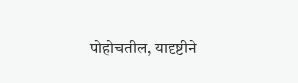पोहोचतील, यादृष्टीने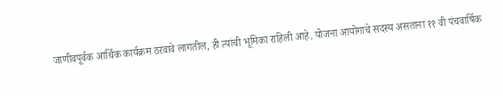जाणीवपूर्वक आर्थिक कार्यक्रम ठरवावे लागतील, ही त्यांची भूमिका राहिली आहे. योजना आयोगाचे सदस्य असताना ११ वी पंचवार्षिक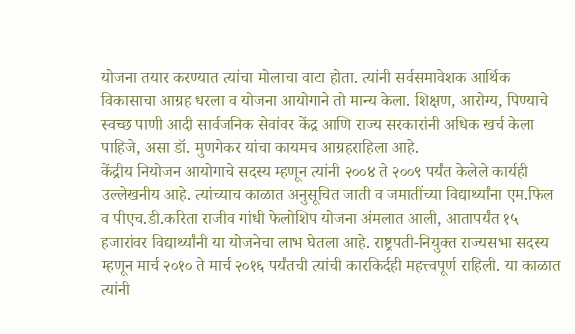योजना तयार करण्यात त्यांचा मोलाचा वाटा होता. त्यांनी सर्वसमावेशक आर्थिक विकासाचा आग्रह धरला व योजना आयोगाने तो मान्य केला. शिक्षण, आरोग्य, पिण्याचे स्वच्छ पाणी आदी सार्वजनिक सेवांवर केंद्र आणि राज्य सरकारांनी अधिक खर्च केला पाहिजे, असा डॉ. मुणगेकर यांचा कायमच आग्रहराहिला आहे.
केंद्रीय नियोजन आयोगाचे सदस्य म्हणून त्यांनी २००४ ते २००९ पर्यंत केलेले कार्यही उल्लेखनीय आहे. त्यांच्याच काळात अनुसूचित जाती व जमातींच्या विद्यार्थ्यांना एम.फिल व पीएच.डी.करिता राजीव गांधी फेलोशिप योजना अंमलात आली, आतापर्यंत १५ हजारांवर विद्यार्थ्यांनी या योजनेचा लाभ घेतला आहे. राष्ट्रपती-नियुक्त राज्यसभा सदस्य म्हणून मार्च २०१० ते मार्च २०१६ पर्यंतची त्यांची कारकिर्दही महत्त्वपूर्ण राहिली. या काळात त्यांनी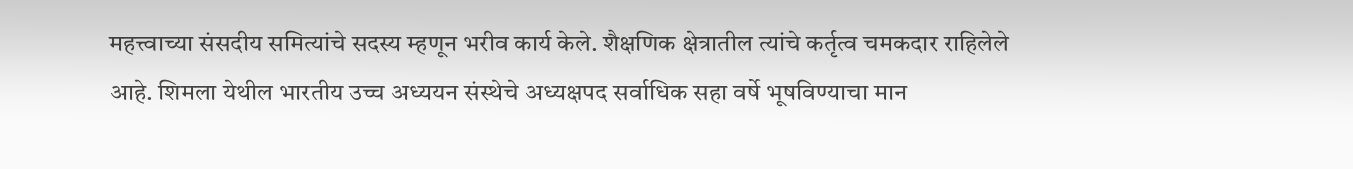महत्त्वाच्या संसदीय समित्यांचे सदस्य म्हणून भरीव कार्य केले. शैक्षणिक क्षेत्रातील त्यांचे कर्तृत्व चमकदार राहिलेले आहे. शिमला येथील भारतीय उच्च अध्ययन संस्थेचे अध्यक्षपद सर्वाधिक सहा वर्षे भूषविण्याचा मान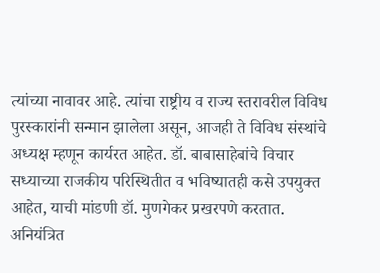त्यांच्या नावावर आहे. त्यांचा राष्ट्रीय व राज्य स्तरावरील विविध पुरस्कारांनी सन्मान झालेला असून, आजही ते विविध संस्थांचे अध्यक्ष म्हणून कार्यरत आहेत. डॉ. बाबासाहेबांचे विचार सध्याच्या राजकीय परिस्थितीत व भविष्यातही कसे उपयुक्त आहेत, याची मांडणी डॉ. मुणगेकर प्रखरपणे करतात.
अनियंत्रित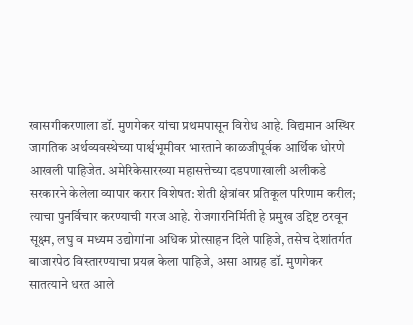खासगीकरणाला डॉ. मुणगेकर यांचा प्रथमपासून विरोध आहे. विद्यमान अस्थिर जागतिक अर्थव्यवस्थेच्या पार्श्वभूमीवर भारताने काळजीपूर्वक आर्थिक धोरणे आखली पाहिजेत. अमेरिकेसारख्या महासत्तेच्या दडपणाखाली अलीकडे सरकारने केलेला व्यापार करार विशेषत: शेती क्षेत्रांवर प्रतिकूल परिणाम करील; त्याचा पुनर्विचार करण्याची गरज आहे. रोजगारनिर्मिती हे प्रमुख उद्दिष्ट ठरवून सूक्ष्म, लघु व मध्यम उद्योगांना अधिक प्रोत्साहन दिले पाहिजे, तसेच देशांतर्गत बाजारपेठ विस्तारण्याचा प्रयत्न केला पाहिजे, असा आग्रह डॉ. मुणगेकर सातत्याने धरत आले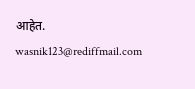आहेत.
wasnik123@rediffmail.com